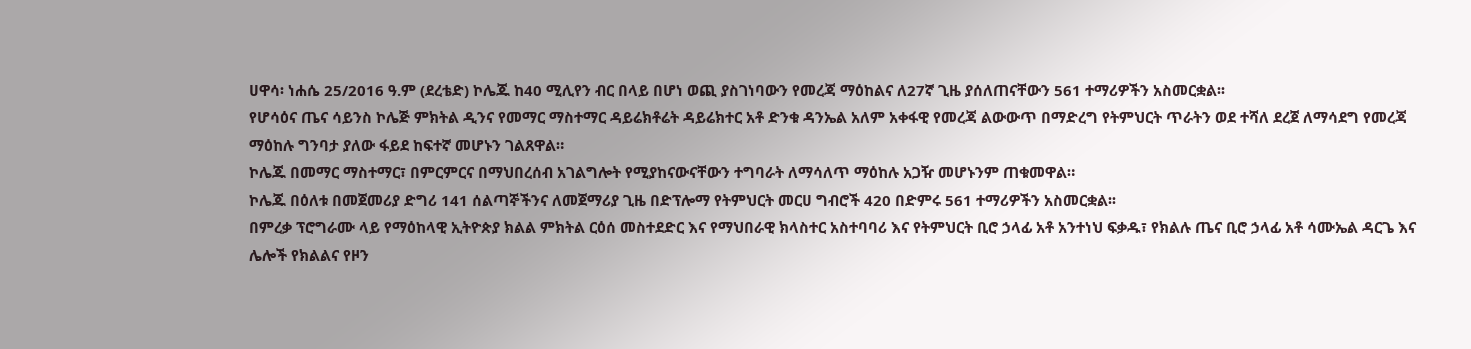ሀዋሳ፡ ነሐሴ 25/2016 ዓ.ም (ደረቴድ) ኮሌጁ ከ40 ሚሊየን ብር በላይ በሆነ ወጪ ያስገነባውን የመረጃ ማዕከልና ለ27ኛ ጊዜ ያሰለጠናቸውን 561 ተማሪዎችን አስመርቋል፡፡
የሆሳዕና ጤና ሳይንስ ኮሌጅ ምክትል ዲንና የመማር ማስተማር ዳይሬክቶሬት ዳይሬክተር አቶ ድንቁ ዳንኤል አለም አቀፋዊ የመረጃ ልውውጥ በማድረግ የትምህርት ጥራትን ወደ ተሻለ ደረጀ ለማሳደግ የመረጃ ማዕከሉ ግንባታ ያለው ፋይደ ከፍተኛ መሆኑን ገልጸዋል።
ኮሌጁ በመማር ማስተማር፣ በምርምርና በማህበረሰብ አገልግሎት የሚያከናውናቸውን ተግባራት ለማሳለጥ ማዕከሉ አጋዥ መሆኑንም ጠቁመዋል።
ኮሌጁ በዕለቱ በመጀመሪያ ድግሪ 141 ሰልጣኞችንና ለመጀማሪያ ጊዜ በድፕሎማ የትምህርት መርሀ ግብሮች 420 በድምሩ 561 ተማሪዎችን አስመርቋል፡፡
በምረቃ ፕሮግራሙ ላይ የማዕከላዊ ኢትዮጵያ ክልል ምክትል ርዕሰ መስተደድር እና የማህበራዊ ክላስተር አስተባባሪ እና የትምህርት ቢሮ ኃላፊ አቶ አንተነህ ፍቃዱ፣ የክልሉ ጤና ቢሮ ኃላፊ አቶ ሳሙኤል ዳርጌ እና ሌሎች የክልልና የዞን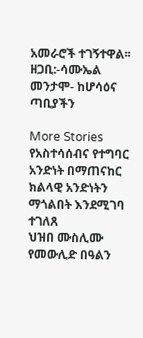አመራሮች ተገኝተዋል፡፡
ዘጋቢ:-ሳሙኤል መንታሞ- ከሆሳዕና ጣቢያችን

More Stories
የአስተሳሰብና የተግባር አንድነት በማጠናከር ክልላዊ አንድነትን ማጎልበት እንደሚገባ ተገለጸ
ህዝበ ሙስሊሙ የመውሊድ በዓልን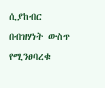ሲያከብር በብዝሃነት ውስጥ የሚንፀባረቁ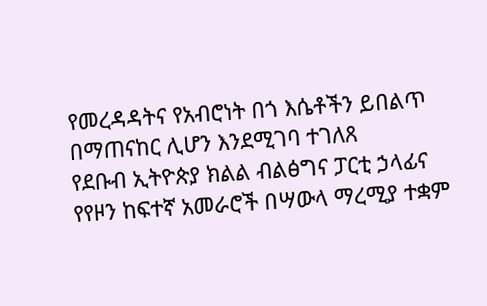የመረዳዳትና የአብሮነት በጎ እሴቶችን ይበልጥ በማጠናከር ሊሆን እንደሚገባ ተገለጸ
የደቡብ ኢትዮጵያ ክልል ብልፅግና ፓርቲ ኃላፊና የየዞን ከፍተኛ አመራሮች በሣውላ ማረሚያ ተቋም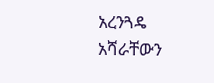አረንጓዴ አሻራቸውን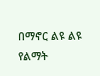በማኖር ልዩ ልዩ የልማት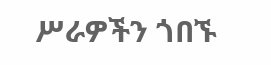ሥራዎችን ጎበኙ